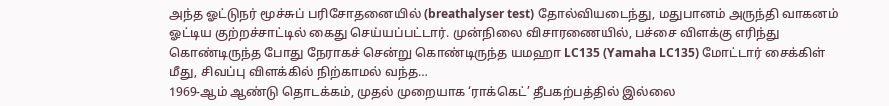அந்த ஓட்டுநர் மூச்சுப் பரிசோதனையில் (breathalyser test) தோல்வியடைந்து, மதுபானம் அருந்தி வாகனம் ஓட்டிய குற்றச்சாட்டில் கைது செய்யப்பட்டார். முன்நிலை விசாரணையில், பச்சை விளக்கு எரிந்து கொண்டிருந்த போது நேராகச் சென்று கொண்டிருந்த யமஹா LC135 (Yamaha LC135) மோட்டார் சைக்கிள் மீது, சிவப்பு விளக்கில் நிற்காமல் வந்த…
1969-ஆம் ஆண்டு தொடக்கம், முதல் முறையாக ‘ராக்கெட்’ தீபகற்பத்தில் இல்லை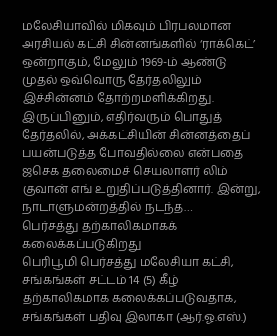மலேசியாவில் மிகவும் பிரபலமான அரசியல் கட்சி சின்னங்களில் ‘ராக்கெட்’ ஒன்றாகும், மேலும் 1969-ம் ஆண்டு முதல் ஒவ்வொரு தேர்தலிலும் இச்சின்னம் தோற்றமளிக்கிறது. இருப்பினும், எதிர்வரும் பொதுத் தேர்தலில், அக்கட்சியின் சின்னத்தைப் பயன்படுத்த போவதில்லை என்பதை ஜசெக தலைமைச் செயலாளர் லிம் குவான் எங் உறுதிப்படுத்தினார். இன்று, நாடாளுமன்றத்தில் நடந்த…
பெர்சத்து தற்காலிகமாகக் கலைக்கப்படுகிறது
பெரிபூமி பெர்சத்து மலேசியா கட்சி, சங்கங்கள் சட்டம் 14 (5) கீழ் தற்காலிகமாக கலைக்கப்படுவதாக, சங்கங்கள் பதிவு இலாகா (ஆர்.ஓ.எஸ்.)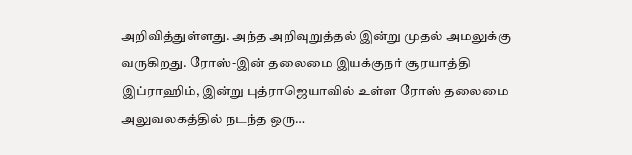அறிவித்துள்ளது. அந்த அறிவுறுத்தல் இன்று முதல் அமலுக்கு வருகிறது. ரோஸ்-இன் தலைமை இயக்குநர் சூரயாத்தி இப்ராஹிம், இன்று புத்ராஜெயாவில் உள்ள ரோஸ் தலைமை அலுவலகத்தில் நடந்த ஒரு…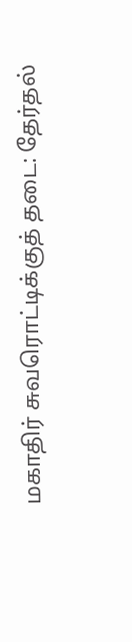மகாதிர் சுவரொட்டிக்குத் தடை: தேர்தல்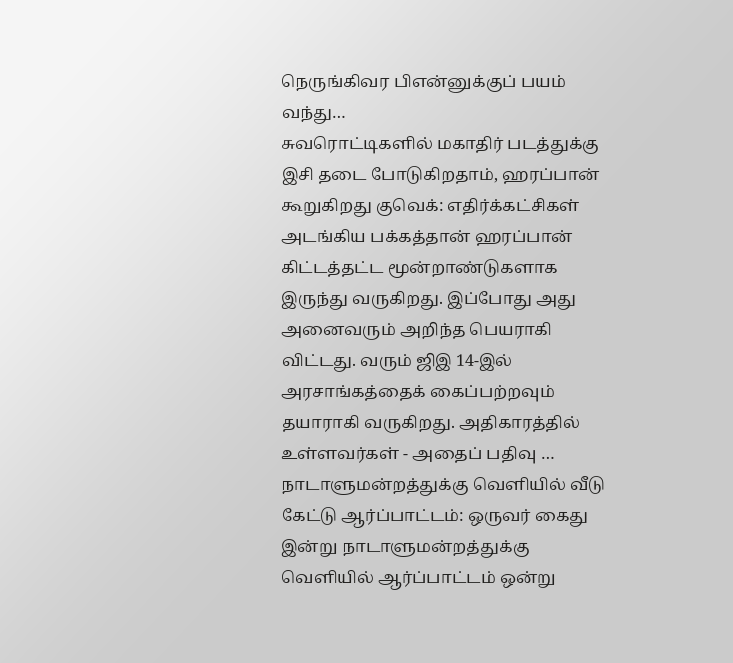நெருங்கிவர பிஎன்னுக்குப் பயம் வந்து…
சுவரொட்டிகளில் மகாதிர் படத்துக்கு இசி தடை போடுகிறதாம், ஹரப்பான் கூறுகிறது குவெக்: எதிர்க்கட்சிகள் அடங்கிய பக்கத்தான் ஹரப்பான் கிட்டத்தட்ட மூன்றாண்டுகளாக இருந்து வருகிறது. இப்போது அது அனைவரும் அறிந்த பெயராகி விட்டது. வரும் ஜிஇ 14-இல் அரசாங்கத்தைக் கைப்பற்றவும் தயாராகி வருகிறது. அதிகாரத்தில் உள்ளவர்கள் - அதைப் பதிவு …
நாடாளுமன்றத்துக்கு வெளியில் வீடு கேட்டு ஆர்ப்பாட்டம்: ஒருவர் கைது
இன்று நாடாளுமன்றத்துக்கு வெளியில் ஆர்ப்பாட்டம் ஒன்று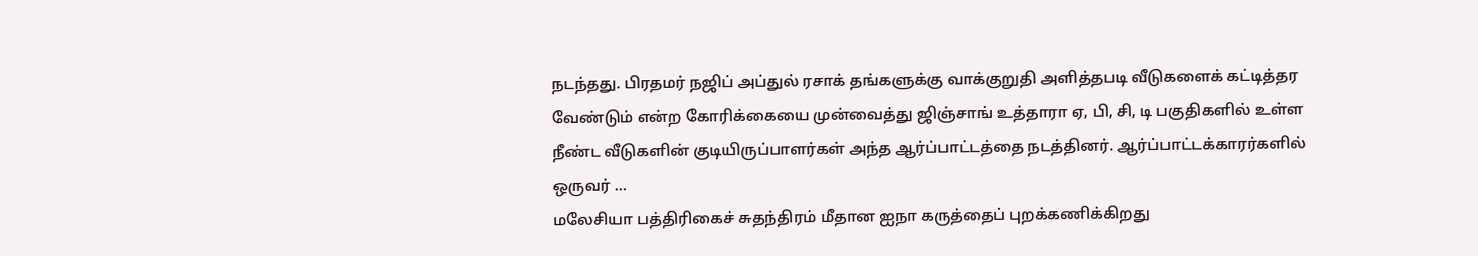நடந்தது. பிரதமர் நஜிப் அப்துல் ரசாக் தங்களுக்கு வாக்குறுதி அளித்தபடி வீடுகளைக் கட்டித்தர வேண்டும் என்ற கோரிக்கையை முன்வைத்து ஜிஞ்சாங் உத்தாரா ஏ, பி, சி, டி பகுதிகளில் உள்ள நீண்ட வீடுகளின் குடியிருப்பாளர்கள் அந்த ஆர்ப்பாட்டத்தை நடத்தினர். ஆர்ப்பாட்டக்காரர்களில் ஒருவர் …
மலேசியா பத்திரிகைச் சுதந்திரம் மீதான ஐநா கருத்தைப் புறக்கணிக்கிறது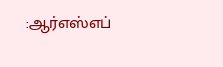:ஆர்எஸ்எப்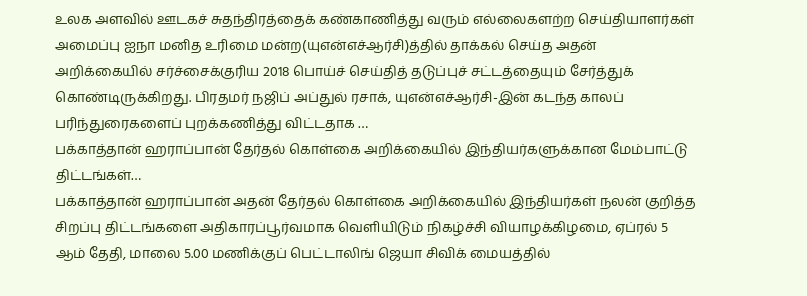உலக அளவில் ஊடகச் சுதந்திரத்தைக் கண்காணித்து வரும் எல்லைகளற்ற செய்தியாளர்கள் அமைப்பு ஐநா மனித உரிமை மன்ற(யுஎன்எச்ஆர்சி)த்தில் தாக்கல் செய்த அதன் அறிக்கையில் சர்ச்சைக்குரிய 2018 பொய்ச் செய்தித் தடுப்புச் சட்டத்தையும் சேர்த்துக் கொண்டிருக்கிறது. பிரதமர் நஜிப் அப்துல் ரசாக், யுஎன்எச்ஆர்சி-இன் கடந்த காலப் பரிந்துரைகளைப் புறக்கணித்து விட்டதாக …
பக்காத்தான் ஹராப்பான் தேர்தல் கொள்கை அறிக்கையில் இந்தியர்களுக்கான மேம்பாட்டு திட்டங்கள்…
பக்காத்தான் ஹராப்பான் அதன் தேர்தல் கொள்கை அறிக்கையில் இந்தியர்கள் நலன் குறித்த சிறப்பு திட்டங்களை அதிகாரப்பூர்வமாக வெளியிடும் நிகழ்ச்சி வியாழக்கிழமை, ஏப்ரல் 5 ஆம் தேதி, மாலை 5.00 மணிக்குப் பெட்டாலிங் ஜெயா சிவிக் மையத்தில்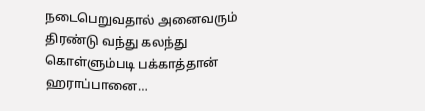நடைபெறுவதால் அனைவரும் திரண்டு வந்து கலந்து கொள்ளும்படி பக்காத்தான் ஹராப்பானை…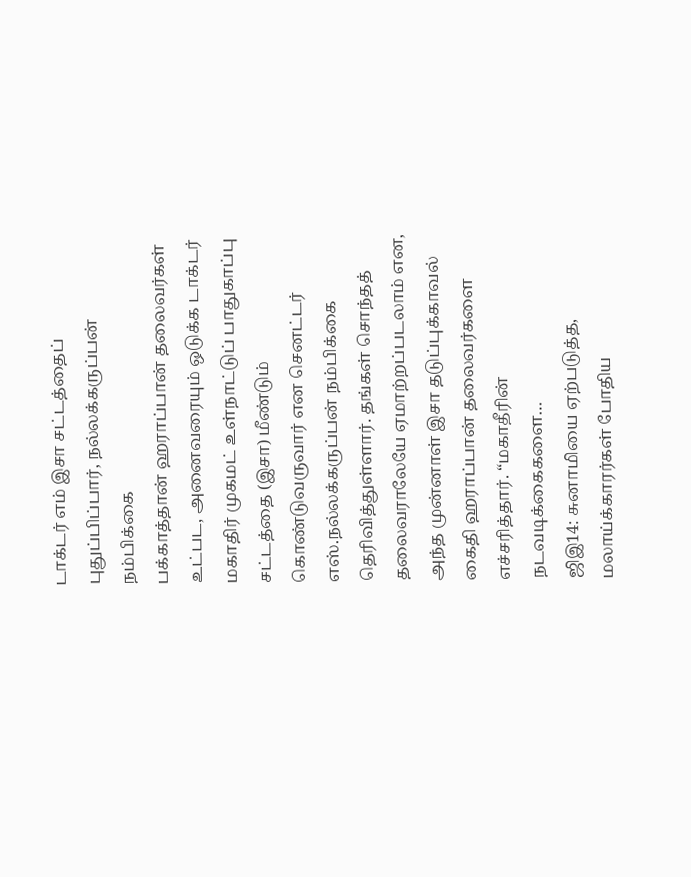டாக்டர் எம் இசா சட்டத்தைப் புதுப்பிப்பார், நல்லக்கருப்பன் நம்பிக்கை
பக்காத்தான் ஹராப்பான் தலைவர்கள் உட்பட, அனைவரையும் ஒடுக்க டாக்டர் மகாதிர் முகமட் உள்நாட்டுப் பாதுகாப்பு சட்டத்தை (இசா) மீண்டும் கொண்டுவருவார் என செனட்டர் எஸ்.நல்லக்கருப்பன் நம்பிக்கை தெரிவித்துள்ளார். தங்கள் சொந்தத் தலைவராலேயே ஏமாற்றப்படலாம் என, அந்த முன்னாள் இசா தடுப்புக்காவல் கைதி ஹராப்பான் தலைவர்களை எச்சரித்தார். “மகாதீரின் நடவடிக்கைகளை…
ஜிஇ14: சுனாமியை ஏற்படுத்த, மலாய்க்காரர்கள் போதிய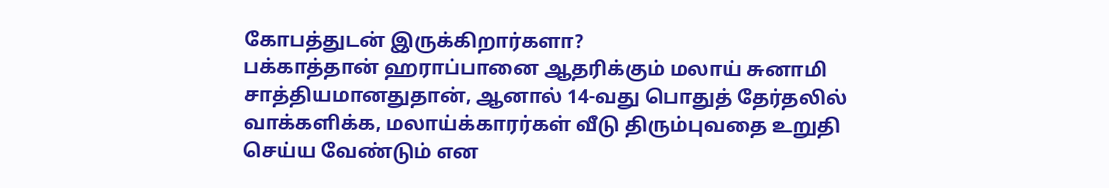கோபத்துடன் இருக்கிறார்களா?
பக்காத்தான் ஹராப்பானை ஆதரிக்கும் மலாய் சுனாமி சாத்தியமானதுதான், ஆனால் 14-வது பொதுத் தேர்தலில் வாக்களிக்க, மலாய்க்காரர்கள் வீடு திரும்புவதை உறுதி செய்ய வேண்டும் என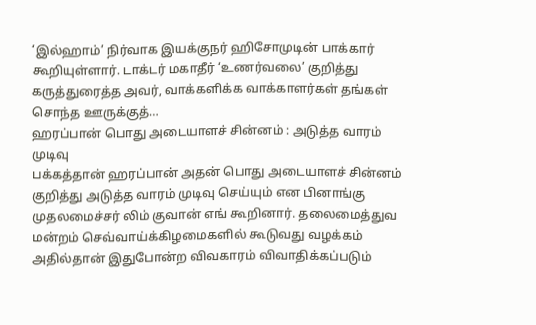‘இல்ஹாம்’ நிர்வாக இயக்குநர் ஹிசோமுடின் பாக்கார் கூறியுள்ளார். டாக்டர் மகாதீர் ‘உணர்வலை’ குறித்து கருத்துரைத்த அவர், வாக்களிக்க வாக்காளர்கள் தங்கள் சொந்த ஊருக்குத்…
ஹரப்பான் பொது அடையாளச் சின்னம் : அடுத்த வாரம் முடிவு
பக்கத்தான் ஹரப்பான் அதன் பொது அடையாளச் சின்னம் குறித்து அடுத்த வாரம் முடிவு செய்யும் என பினாங்கு முதலமைச்சர் லிம் குவான் எங் கூறினார். தலைமைத்துவ மன்றம் செவ்வாய்க்கிழமைகளில் கூடுவது வழக்கம் அதில்தான் இதுபோன்ற விவகாரம் விவாதிக்கப்படும்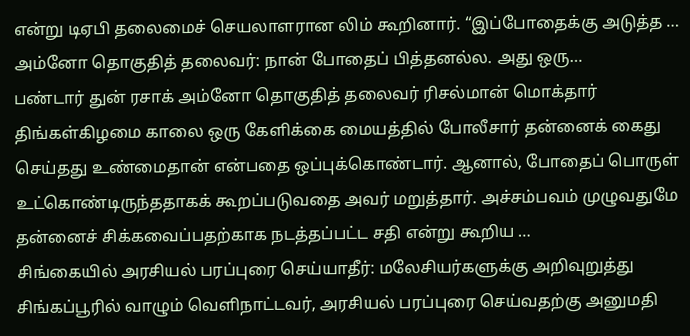என்று டிஏபி தலைமைச் செயலாளரான லிம் கூறினார். “இப்போதைக்கு அடுத்த …
அம்னோ தொகுதித் தலைவர்: நான் போதைப் பித்தனல்ல. அது ஒரு…
பண்டார் துன் ரசாக் அம்னோ தொகுதித் தலைவர் ரிசல்மான் மொக்தார் திங்கள்கிழமை காலை ஒரு கேளிக்கை மையத்தில் போலீசார் தன்னைக் கைது செய்தது உண்மைதான் என்பதை ஒப்புக்கொண்டார். ஆனால், போதைப் பொருள் உட்கொண்டிருந்ததாகக் கூறப்படுவதை அவர் மறுத்தார். அச்சம்பவம் முழுவதுமே தன்னைச் சிக்கவைப்பதற்காக நடத்தப்பட்ட சதி என்று கூறிய …
சிங்கையில் அரசியல் பரப்புரை செய்யாதீர்: மலேசியர்களுக்கு அறிவுறுத்து
சிங்கப்பூரில் வாழும் வெளிநாட்டவர், அரசியல் பரப்புரை செய்வதற்கு அனுமதி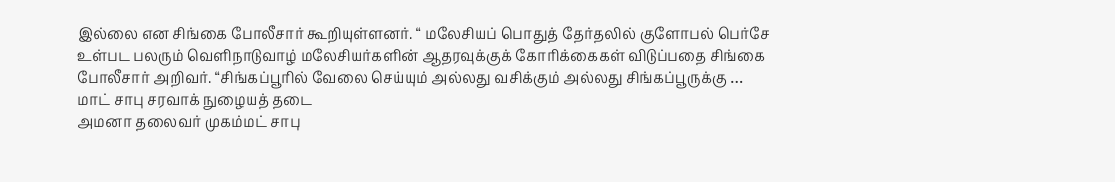இல்லை என சிங்கை போலீசார் கூறியுள்ளனர். “ மலேசியப் பொதுத் தேர்தலில் குளோபல் பெர்சே உள்பட பலரும் வெளிநாடுவாழ் மலேசியர்களின் ஆதரவுக்குக் கோரிக்கைகள் விடுப்பதை சிங்கை போலீசார் அறிவர். “சிங்கப்பூரில் வேலை செய்யும் அல்லது வசிக்கும் அல்லது சிங்கப்பூருக்கு …
மாட் சாபு சரவாக் நுழையத் தடை
அமனா தலைவர் முகம்மட் சாபு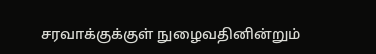சரவாக்குக்குள் நுழைவதினின்றும்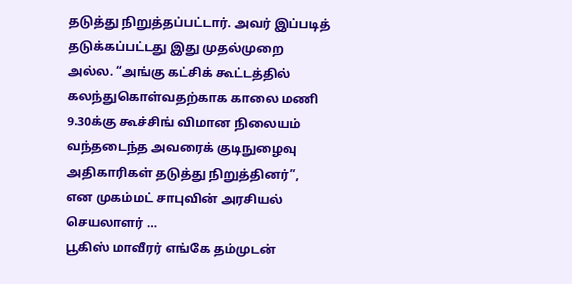தடுத்து நிறுத்தப்பட்டார். அவர் இப்படித் தடுக்கப்பட்டது இது முதல்முறை அல்ல. “அங்கு கட்சிக் கூட்டத்தில் கலந்துகொள்வதற்காக காலை மணி 9.30க்கு கூச்சிங் விமான நிலையம் வந்தடைந்த அவரைக் குடிநுழைவு அதிகாரிகள் தடுத்து நிறுத்தினர்”, என முகம்மட் சாபுவின் அரசியல் செயலாளர் …
பூகிஸ் மாவீரர் எங்கே தம்முடன்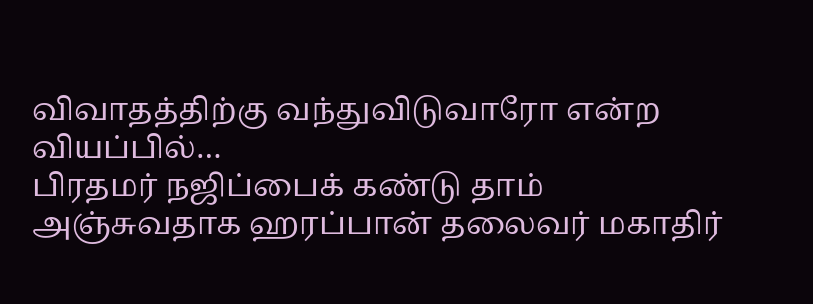விவாதத்திற்கு வந்துவிடுவாரோ என்ற வியப்பில்…
பிரதமர் நஜிப்பைக் கண்டு தாம் அஞ்சுவதாக ஹரப்பான் தலைவர் மகாதிர்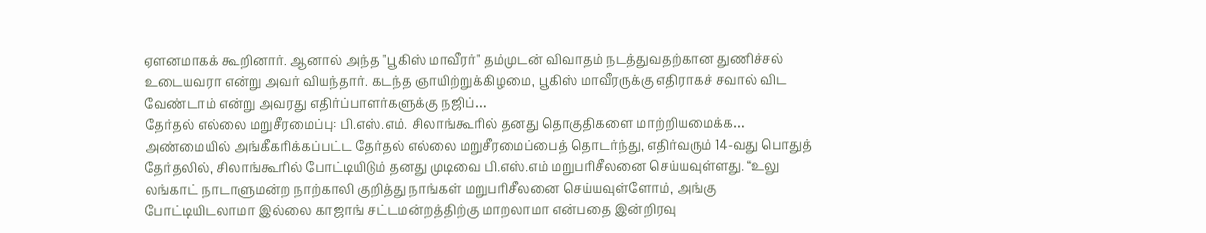ஏளனமாகக் கூறினார். ஆனால் அந்த "பூகிஸ் மாவீரர்" தம்முடன் விவாதம் நடத்துவதற்கான துணிச்சல் உடையவரா என்று அவர் வியந்தார். கடந்த ஞாயிற்றுக்கிழமை, பூகிஸ் மாவீரருக்கு எதிராகச் சவால் விட வேண்டாம் என்று அவரது எதிர்ப்பாளர்களுக்கு நஜிப்…
தேர்தல் எல்லை மறுசீரமைப்பு: பி.எஸ்.எம். சிலாங்கூரில் தனது தொகுதிகளை மாற்றியமைக்க…
அண்மையில் அங்கீகரிக்கப்பட்ட தேர்தல் எல்லை மறுசீரமைப்பைத் தொடர்ந்து, எதிர்வரும் 14-வது பொதுத் தேர்தலில், சிலாங்கூரில் போட்டியிடும் தனது முடிவை பி.எஸ்.எம் மறுபரிசீலனை செய்யவுள்ளது. “உலு லங்காட் நாடாளுமன்ற நாற்காலி குறித்து நாங்கள் மறுபரிசீலனை செய்யவுள்ளோம், அங்கு போட்டியிடலாமா இல்லை காஜாங் சட்டமன்றத்திற்கு மாறலாமா என்பதை இன்றிரவு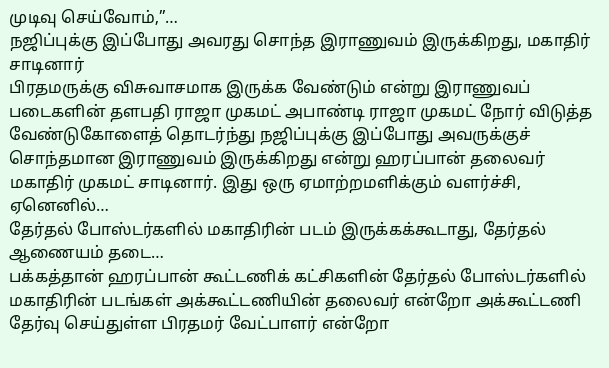முடிவு செய்வோம்,”…
நஜிப்புக்கு இப்போது அவரது சொந்த இராணுவம் இருக்கிறது, மகாதிர் சாடினார்
பிரதமருக்கு விசுவாசமாக இருக்க வேண்டும் என்று இராணுவப் படைகளின் தளபதி ராஜா முகமட் அபாண்டி ராஜா முகமட் நோர் விடுத்த வேண்டுகோளைத் தொடர்ந்து நஜிப்புக்கு இப்போது அவருக்குச் சொந்தமான இராணுவம் இருக்கிறது என்று ஹரப்பான் தலைவர் மகாதிர் முகமட் சாடினார். இது ஒரு ஏமாற்றமளிக்கும் வளர்ச்சி, ஏனெனில்…
தேர்தல் போஸ்டர்களில் மகாதிரின் படம் இருக்கக்கூடாது, தேர்தல் ஆணையம் தடை…
பக்கத்தான் ஹரப்பான் கூட்டணிக் கட்சிகளின் தேர்தல் போஸ்டர்களில் மகாதிரின் படங்கள் அக்கூட்டணியின் தலைவர் என்றோ அக்கூட்டணி தேர்வு செய்துள்ள பிரதமர் வேட்பாளர் என்றோ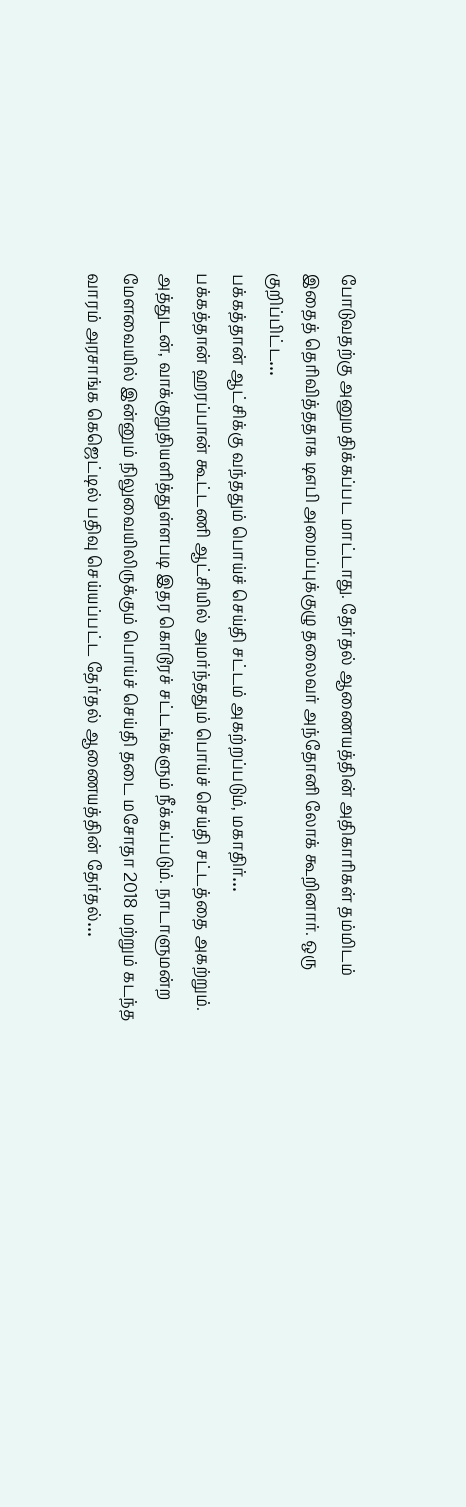போடுவதற்கு அனுமதிக்கப்பட மாட்டாது. தேர்தல் ஆணையத்தின் அதிகாரிகள் தம்மிடம் இதைத் தெரிவித்ததாக டிஎபி அமைப்புக்குழு தலைவர் அந்தோனி லோக் கூறினார். ஒரு குறிப்பிட்ட…
பக்கத்தான் ஆட்சிக்கு வந்ததும் பொய்ச் செய்தி சட்டம் அகற்றப்படும், மகாதிர்…
பக்கத்தான் ஹரப்பான் கூட்டணி ஆட்சியில் அமர்ந்ததும் பொய்ச் செய்தி சட்டத்தை அகற்றும். அத்துடன், வாக்குறுதியளித்துள்ளபடி இதர கொடூரச் சட்டங்களும் நீக்கப்படும். நாடாளுமன்ற மேளவையில் இன்னும் நிலுவையிலிருக்கும் பொய்ச் செய்தி தடை மசோதா 2018 மற்றும் கடந்த வாரம் அரசாங்க கெஜெட்டில் பதிவு செய்யப்பட்ட தேர்தல் ஆணையத்தின் தேர்தல்…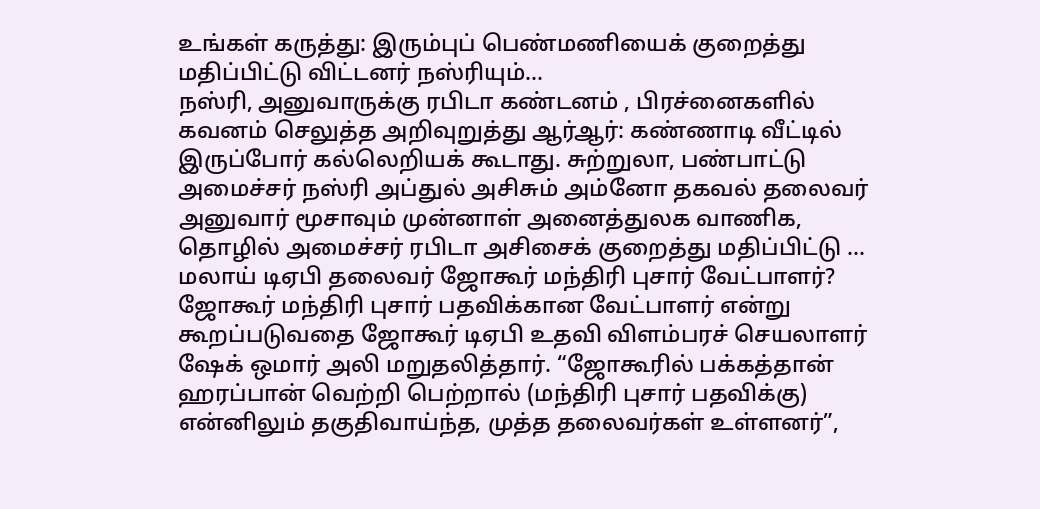உங்கள் கருத்து: இரும்புப் பெண்மணியைக் குறைத்து மதிப்பிட்டு விட்டனர் நஸ்ரியும்…
நஸ்ரி, அனுவாருக்கு ரபிடா கண்டனம் , பிரச்னைகளில் கவனம் செலுத்த அறிவுறுத்து ஆர்ஆர்: கண்ணாடி வீட்டில் இருப்போர் கல்லெறியக் கூடாது. சுற்றுலா, பண்பாட்டு அமைச்சர் நஸ்ரி அப்துல் அசிசும் அம்னோ தகவல் தலைவர் அனுவார் மூசாவும் முன்னாள் அனைத்துலக வாணிக, தொழில் அமைச்சர் ரபிடா அசிசைக் குறைத்து மதிப்பிட்டு …
மலாய் டிஏபி தலைவர் ஜோகூர் மந்திரி புசார் வேட்பாளர்?
ஜோகூர் மந்திரி புசார் பதவிக்கான வேட்பாளர் என்று கூறப்படுவதை ஜோகூர் டிஏபி உதவி விளம்பரச் செயலாளர் ஷேக் ஒமார் அலி மறுதலித்தார். “ஜோகூரில் பக்கத்தான் ஹரப்பான் வெற்றி பெற்றால் (மந்திரி புசார் பதவிக்கு) என்னிலும் தகுதிவாய்ந்த, முத்த தலைவர்கள் உள்ளனர்”,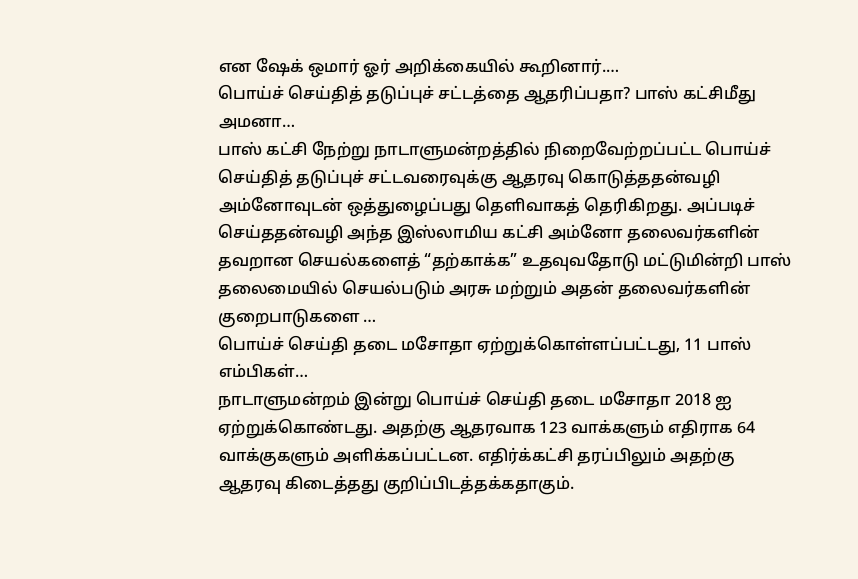என ஷேக் ஒமார் ஓர் அறிக்கையில் கூறினார்.…
பொய்ச் செய்தித் தடுப்புச் சட்டத்தை ஆதரிப்பதா? பாஸ் கட்சிமீது அமனா…
பாஸ் கட்சி நேற்று நாடாளுமன்றத்தில் நிறைவேற்றப்பட்ட பொய்ச் செய்தித் தடுப்புச் சட்டவரைவுக்கு ஆதரவு கொடுத்ததன்வழி அம்னோவுடன் ஒத்துழைப்பது தெளிவாகத் தெரிகிறது. அப்படிச் செய்ததன்வழி அந்த இஸ்லாமிய கட்சி அம்னோ தலைவர்களின் தவறான செயல்களைத் “தற்காக்க” உதவுவதோடு மட்டுமின்றி பாஸ் தலைமையில் செயல்படும் அரசு மற்றும் அதன் தலைவர்களின் குறைபாடுகளை …
பொய்ச் செய்தி தடை மசோதா ஏற்றுக்கொள்ளப்பட்டது, 11 பாஸ் எம்பிகள்…
நாடாளுமன்றம் இன்று பொய்ச் செய்தி தடை மசோதா 2018 ஐ ஏற்றுக்கொண்டது. அதற்கு ஆதரவாக 123 வாக்களும் எதிராக 64 வாக்குகளும் அளிக்கப்பட்டன. எதிர்க்கட்சி தரப்பிலும் அதற்கு ஆதரவு கிடைத்தது குறிப்பிடத்தக்கதாகும்.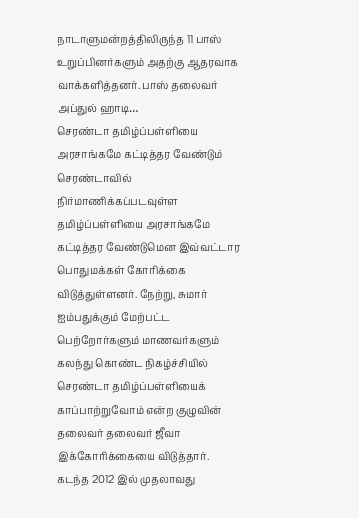நாடாளுமன்றத்திலிருந்த 11 பாஸ் உறுப்பினர்களும் அதற்கு ஆதரவாக வாக்களித்தனர். பாஸ் தலைவர் அப்துல் ஹாடி…
செரண்டா தமிழ்ப்பள்ளியை அரசாங்கமே கட்டித்தர வேண்டும்
செரண்டாவில் நிர்மாணிக்கப்படவுள்ள தமிழ்ப்பள்ளியை அரசாங்கமே கட்டித்தர வேண்டுமென இவ்வட்டார பொதுமக்கள் கோரிக்கை விடுத்துள்ளனர். நேற்று, சுமார் ஐம்பதுக்கும் மேற்பட்ட பெற்றோர்களும் மாணவர்களும் கலந்து கொண்ட நிகழ்ச்சியில் செரண்டா தமிழ்ப்பள்ளியைக் காப்பாற்றுவோம் என்ற குழுவின் தலைவர் தலைவர் ஜீவா இக்கோரிக்கையை விடுத்தார். கடந்த 2012 இல் முதலாவது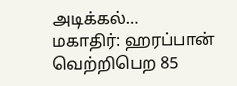அடிக்கல்…
மகாதிர்: ஹரப்பான் வெற்றிபெற 85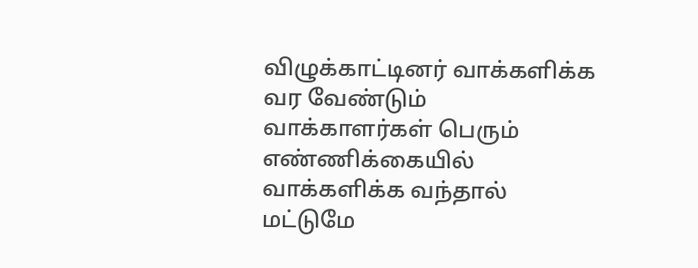விழுக்காட்டினர் வாக்களிக்க வர வேண்டும்
வாக்காளர்கள் பெரும் எண்ணிக்கையில் வாக்களிக்க வந்தால் மட்டுமே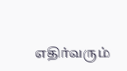எதிர்வரும்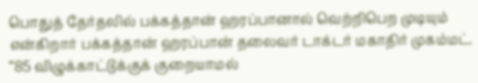பொதுத் தேர்தலில் பக்கத்தான் ஹரப்பானால் வெற்றிபெற முடியும் என்கிறார் பக்கத்தான் ஹரப்பான் தலைவர் டாக்டர் மகாதிர் முகம்மட். “85 விழுக்காட்டுக்குக் குறையாமல்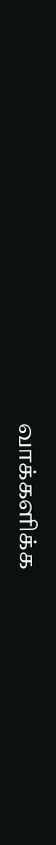வாக்களிக்க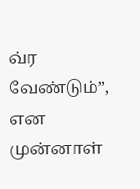வ்ர வேண்டும்”, என முன்னாள்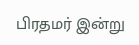பிரதமர் இன்று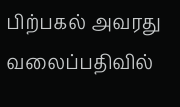பிற்பகல் அவரது வலைப்பதிவில்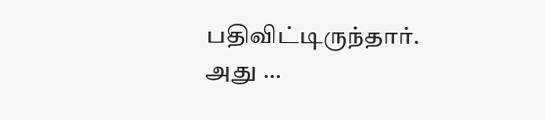பதிவிட்டிருந்தார். அது …